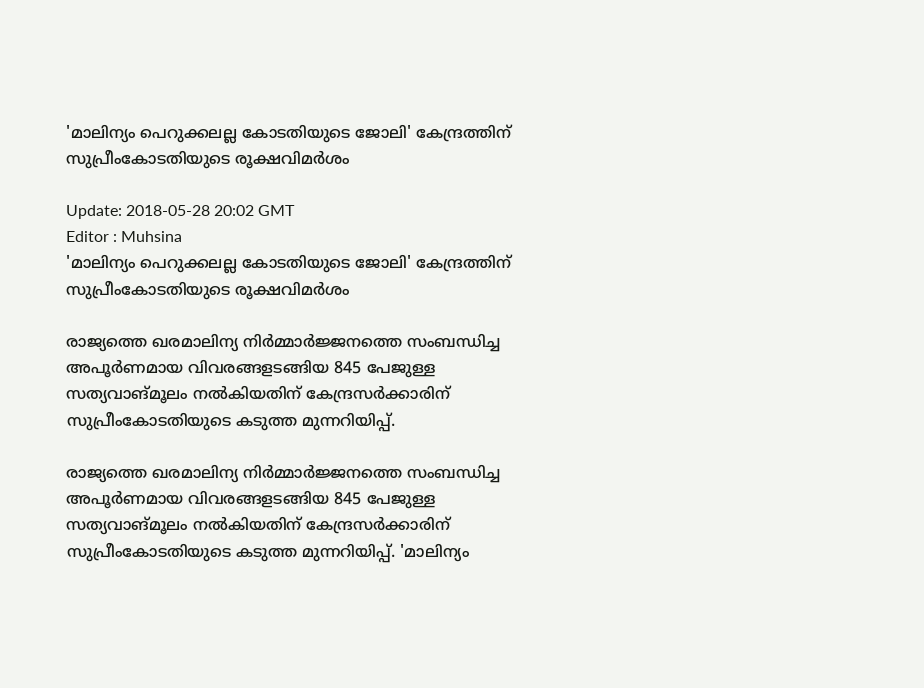'മാലിന്യം പെറുക്കലല്ല കോടതിയുടെ ജോലി' കേന്ദ്രത്തിന് സുപ്രീംകോടതിയുടെ രൂക്ഷവിമര്‍ശം

Update: 2018-05-28 20:02 GMT
Editor : Muhsina
'മാലിന്യം പെറുക്കലല്ല കോടതിയുടെ ജോലി' കേന്ദ്രത്തിന് സുപ്രീംകോടതിയുടെ രൂക്ഷവിമര്‍ശം

രാജ്യത്തെ ഖരമാലിന്യ നിർമ്മാർജ്ജനത്തെ സംബന്ധിച്ച അപൂർണമായ വിവരങ്ങളടങ്ങിയ 845 പേജുള്ള സത്യവാങ്മൂലം നല്‍കിയതിന് കേന്ദ്രസർക്കാരിന് സുപ്രീംകോടതിയുടെ കടുത്ത മുന്നറിയിപ്പ്.

രാജ്യത്തെ ഖരമാലിന്യ നിർമ്മാർജ്ജനത്തെ സംബന്ധിച്ച അപൂർണമായ വിവരങ്ങളടങ്ങിയ 845 പേജുള്ള സത്യവാങ്മൂലം നല്‍കിയതിന് കേന്ദ്രസർക്കാരിന് സുപ്രീംകോടതിയുടെ കടുത്ത മുന്നറിയിപ്പ്. 'മാലിന്യം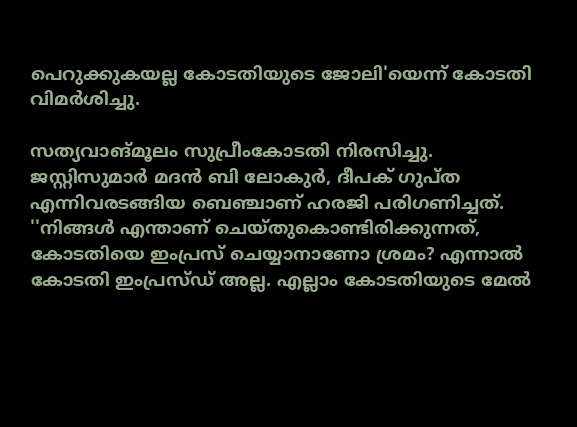പെറുക്കുകയല്ല കോടതിയുടെ ജോലി'യെന്ന് കോടതി വിമര്‍ശിച്ചു.

സത്യവാങ്മൂലം സുപ്രീംകോടതി നിരസിച്ചു. ജസ്റ്റിസുമാർ മദൻ ബി ലോകുർ, ദീപക് ഗുപ്ത എന്നിവരടങ്ങിയ ബെഞ്ചാണ് ഹരജി പരിഗണിച്ചത്. ''നിങ്ങള്‍ എന്താണ് ചെയ്തുകൊണ്ടിരിക്കുന്നത്, കോടതിയെ ഇംപ്രസ് ചെയ്യാനാണോ ശ്രമം? എന്നാല്‍ കോടതി ഇംപ്രസ്ഡ് അല്ല. എല്ലാം കോടതിയുടെ മേല്‍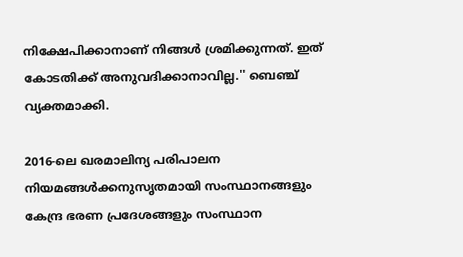നിക്ഷേപിക്കാനാണ് നിങ്ങള്‍ ശ്രമിക്കുന്നത്. ഇത് കോടതിക്ക് അനുവദിക്കാനാവില്ല.'' ബെഞ്ച് വ്യക്തമാക്കി.

2016-ലെ ഖരമാലിന്യ പരിപാലന നിയമങ്ങൾക്കനുസൃതമായി സംസ്ഥാനങ്ങളും കേന്ദ്ര ഭരണ പ്രദേശങ്ങളും സംസ്ഥാന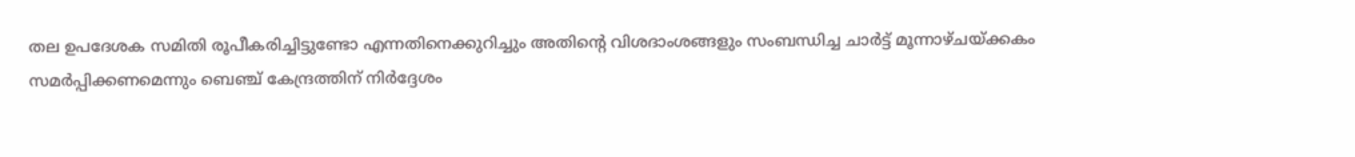തല ഉപദേശക സമിതി രൂപീകരിച്ചിട്ടുണ്ടോ എന്നതിനെക്കുറിച്ചും അതിന്റെ വിശദാംശങ്ങളും സംബന്ധിച്ച ചാര്‍ട്ട് മൂന്നാഴ്ചയ്ക്കകം
സമര്‍പ്പിക്കണമെന്നും ബെഞ്ച് കേന്ദ്രത്തിന് നിര്‍ദ്ദേശം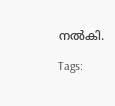നല്‍കി.

Tags: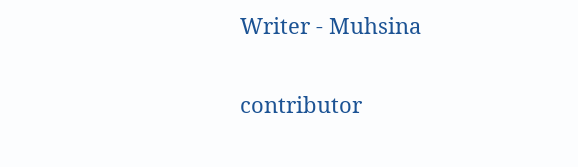Writer - Muhsina

contributor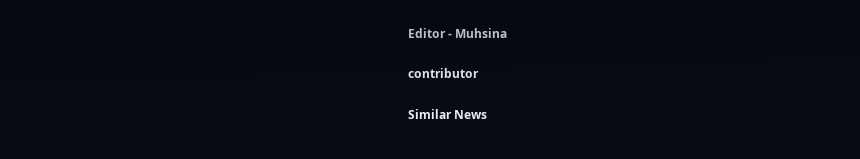Editor - Muhsina

contributor

Similar News